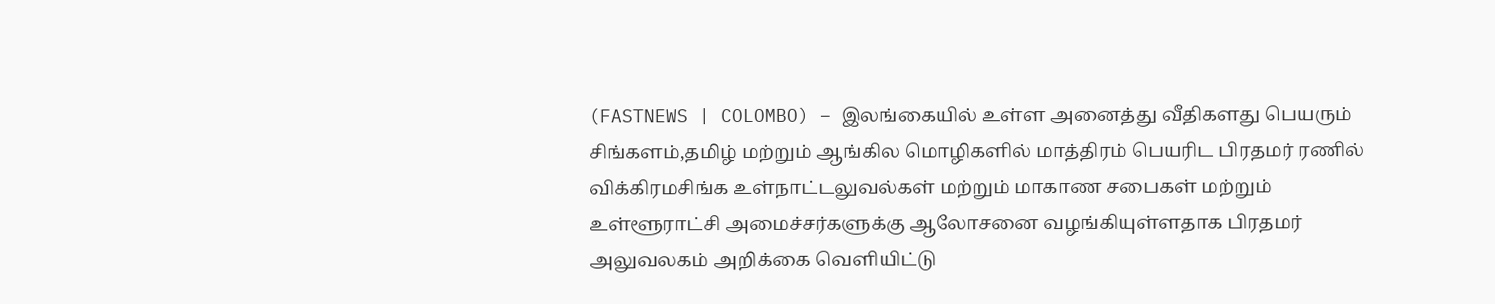(FASTNEWS | COLOMBO) – இலங்கையில் உள்ள அனைத்து வீதிகளது பெயரும் சிங்களம்,தமிழ் மற்றும் ஆங்கில மொழிகளில் மாத்திரம் பெயரிட பிரதமர் ரணில் விக்கிரமசிங்க உள்நாட்டலுவல்கள் மற்றும் மாகாண சபைகள் மற்றும் உள்ளூராட்சி அமைச்சர்களுக்கு ஆலோசனை வழங்கியுள்ளதாக பிரதமர் அலுவலகம் அறிக்கை வெளியிட்டு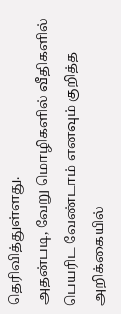தெரிவித்துள்ளது.
அதன்படி, வேறு மொழிகளில் வீதிகளில் பெயரிட வேண்டாம் எனவும் குறித்த அறிக்கையில்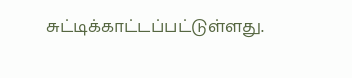சுட்டிக்காட்டப்பட்டுள்ளது.